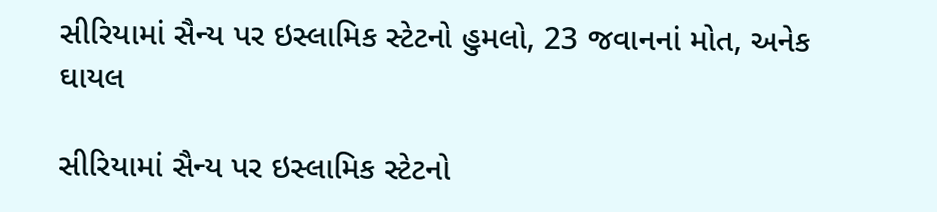સીરિયામાં સૈન્ય પર ઇસ્લામિક સ્ટેટનો હુમલો, 23 જવાનનાં મોત, અનેક ઘાયલ

સીરિયામાં સૈન્ય પર ઇસ્લામિક સ્ટેટનો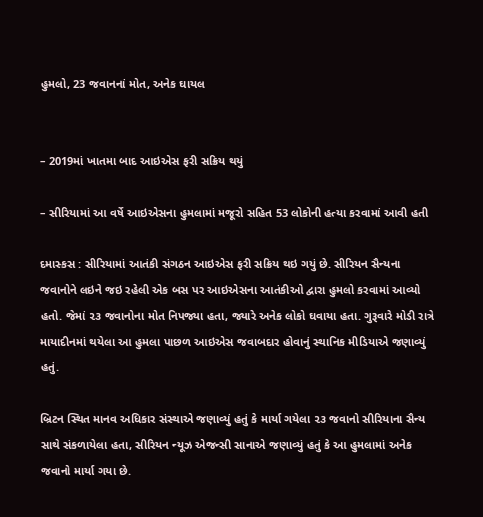હુમલો, 23 જવાનનાં મોત, અનેક ઘાયલ


– 2019માં ખાતમા બાદ આઇએસ ફરી સક્રિય થયું

– સીરિયામાં આ વર્ષે આઇએસના હુમલામાં મજૂરો સહિત 53 લોકોની હત્યા કરવામાં આવી હતી

દમાસ્કસ : સીરિયામાં આતંકી સંગઠન આઇએસ ફરી સક્રિય થઇ ગયું છે. સીરિયન સૈન્યના જવાનોને લઇને જઇ રહેલી એક બસ પર આઇએસના આતંકીઓ દ્વારા હુમલો કરવામાં આવ્યો હતો. જેમાં ૨૩ જવાનોના મોત નિપજ્યા હતા, જ્યારે અનેક લોકો ઘવાયા હતા. ગુરૂવારે મોડી રાત્રે માયાદીનમાં થયેલા આ હુમલા પાછળ આઇએસ જવાબદાર હોવાનું સ્થાનિક મીડિયાએ જણાવ્યું હતું.

બ્રિટન સ્થિત માનવ અધિકાર સંસ્થાએ જણાવ્યું હતું કે માર્યા ગયેલા ૨૩ જવાનો સીરિયાના સૈન્ય સાથે સંકળાયેલા હતા, સીરિયન ન્યૂઝ એજન્સી સાનાએ જણાવ્યું હતું કે આ હુમલામાં અનેક જવાનો માર્યા ગયા છે.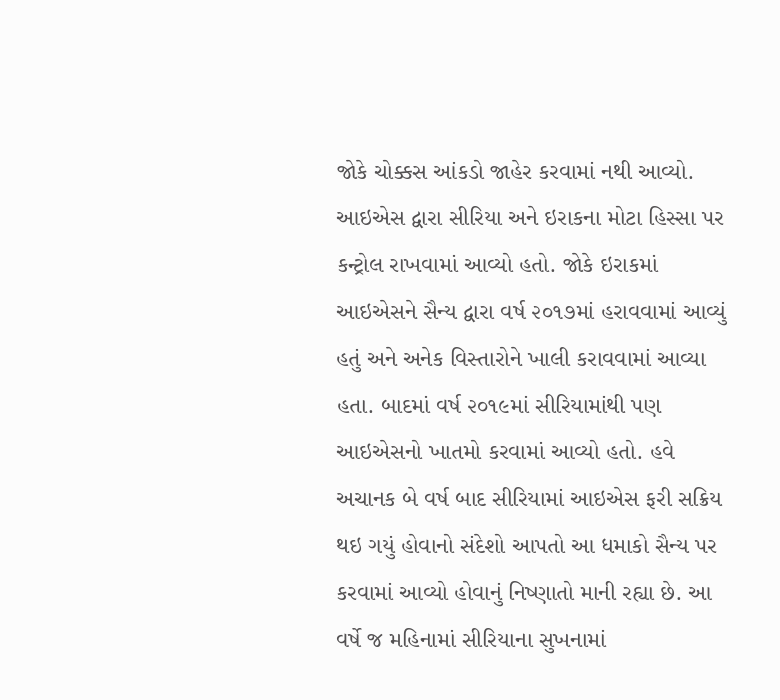જોકે ચોક્કસ આંકડો જાહેર કરવામાં નથી આવ્યો. આઇએસ દ્વારા સીરિયા અને ઇરાકના મોટા હિસ્સા પર કન્ટ્રોલ રાખવામાં આવ્યો હતો. જોકે ઇરાકમાં આઇએસને સૈન્ય દ્વારા વર્ષ ૨૦૧૭માં હરાવવામાં આવ્યું હતું અને અનેક વિસ્તારોને ખાલી કરાવવામાં આવ્યા હતા. બાદમાં વર્ષ ૨૦૧૯માં સીરિયામાંથી પણ આઇએસનો ખાતમો કરવામાં આવ્યો હતો. હવે અચાનક બે વર્ષ બાદ સીરિયામાં આઇએસ ફરી સક્રિય થઇ ગયું હોવાનો સંદેશો આપતો આ ધમાકો સૈન્ય પર કરવામાં આવ્યો હોવાનું નિષ્ણાતો માની રહ્યા છે. આ વર્ષે જ મહિનામાં સીરિયાના સુખનામાં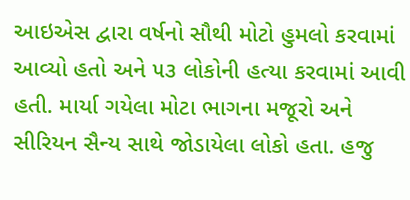આઇએસ દ્વારા વર્ષનો સૌથી મોટો હુમલો કરવામાં આવ્યો હતો અને ૫૩ લોકોની હત્યા કરવામાં આવી હતી. માર્યા ગયેલા મોટા ભાગના મજૂરો અને સીરિયન સૈન્ય સાથે જોડાયેલા લોકો હતા. હજુ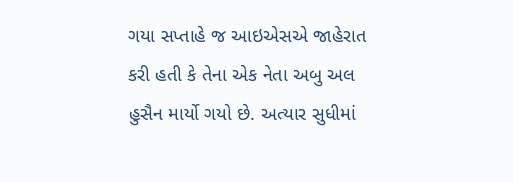ગયા સપ્તાહે જ આઇએસએ જાહેરાત કરી હતી કે તેના એક નેતા અબુ અલ હુસૈન માર્યો ગયો છે. અત્યાર સુધીમાં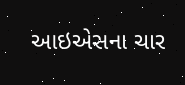આઇએસના ચાર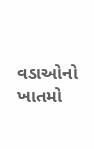વડાઓનો ખાતમો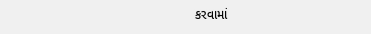કરવામાં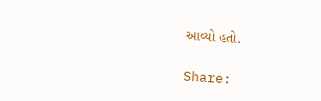આવ્યો હતો.

Share: